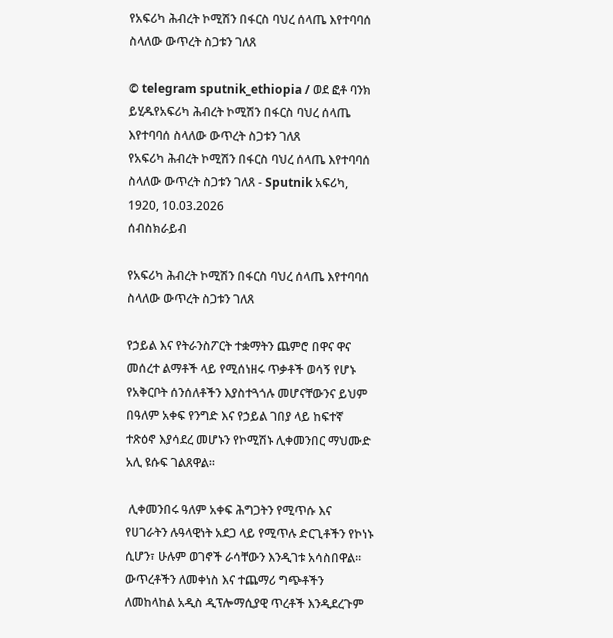የአፍሪካ ሕብረት ኮሚሽን በፋርስ ባህረ ሰላጤ እየተባባሰ ስላለው ውጥረት ስጋቱን ገለጸ

© telegram sputnik_ethiopia / ወደ ፎቶ ባንክ ይሂዱየአፍሪካ ሕብረት ኮሚሽን በፋርስ ባህረ ሰላጤ እየተባባሰ ስላለው ውጥረት ስጋቱን ገለጸ
የአፍሪካ ሕብረት ኮሚሽን በፋርስ ባህረ ሰላጤ እየተባባሰ ስላለው ውጥረት ስጋቱን ገለጸ - Sputnik አፍሪካ, 1920, 10.03.2026
ሰብስክራይብ

የአፍሪካ ሕብረት ኮሚሽን በፋርስ ባህረ ሰላጤ እየተባባሰ ስላለው ውጥረት ስጋቱን ገለጸ

የኃይል እና የትራንስፖርት ተቋማትን ጨምሮ በዋና ዋና መሰረተ ልማቶች ላይ የሚሰነዘሩ ጥቃቶች ወሳኝ የሆኑ የአቅርቦት ሰንሰለቶችን እያስተጓጎሉ መሆናቸውንና ይህም በዓለም አቀፍ የንግድ እና የኃይል ገበያ ላይ ከፍተኛ ተጽዕኖ እያሳደረ መሆኑን የኮሚሽኑ ሊቀመንበር ማህሙድ አሊ ዩሱፍ ገልጸዋል።

 ሊቀመንበሩ ዓለም አቀፍ ሕግጋትን የሚጥሱ እና የሀገራትን ሉዓላዊነት አደጋ ላይ የሚጥሉ ድርጊቶችን የኮነኑ ሲሆን፣ ሁሉም ወገኖች ራሳቸውን እንዲገቱ አሳስበዋል። ውጥረቶችን ለመቀነስ እና ተጨማሪ ግጭቶችን ለመከላከል አዲስ ዲፕሎማሲያዊ ጥረቶች እንዲደረጉም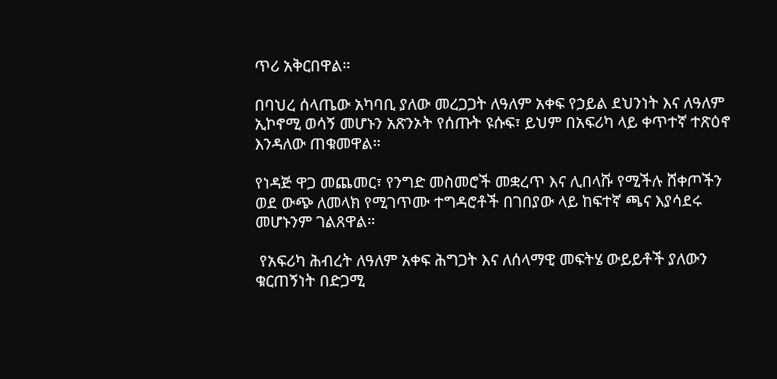ጥሪ አቅርበዋል።

በባህረ ሰላጤው አካባቢ ያለው መረጋጋት ለዓለም አቀፍ የኃይል ደህንነት እና ለዓለም ኢኮኖሚ ወሳኝ መሆኑን አጽንኦት የሰጡት ዩሱፍ፣ ይህም በአፍሪካ ላይ ቀጥተኛ ተጽዕኖ እንዳለው ጠቁመዋል።

የነዳጅ ዋጋ መጨመር፣ የንግድ መስመሮች መቋረጥ እና ሊበላሹ የሚችሉ ሸቀጦችን ወደ ውጭ ለመላክ የሚገጥሙ ተግዳሮቶች በገበያው ላይ ከፍተኛ ጫና እያሳደሩ መሆኑንም ገልጸዋል።

 የአፍሪካ ሕብረት ለዓለም አቀፍ ሕግጋት እና ለሰላማዊ መፍትሄ ውይይቶች ያለውን ቁርጠኝነት በድጋሚ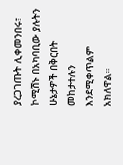ያረጋገጡት ሊቀመንበሩ፣ ኮሚሽኑ በአካባቢው ያሉትን ሁኔታዎች በቅርበት መከታተሉን እንደሚቀጥልም አክለዋል።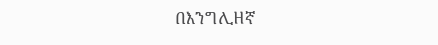በእንግሊዘኛ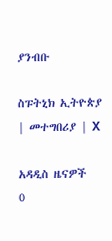ያንብቡ

ስፑትኒክ ኢትዮጵያ | መተግበሪያ | X

አዳዲስ ዜናዎች
0